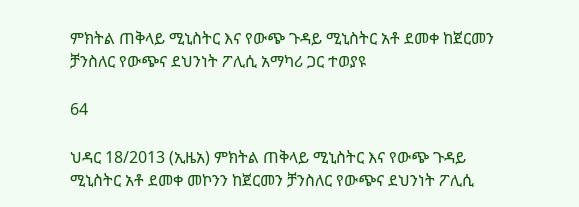ምክትል ጠቅላይ ሚኒስትር እና የውጭ ጉዳይ ሚኒስትር አቶ ደመቀ ከጀርመን ቻንስለር የውጭና ደህንነት ፖሊሲ አማካሪ ጋር ተወያዩ

64

ህዳር 18/2013 (ኢዜአ) ምክትል ጠቅላይ ሚኒስትር እና የውጭ ጉዳይ ሚኒስትር አቶ ደመቀ መኮንን ከጀርመን ቻንስለር የውጭና ደህንነት ፖሊሲ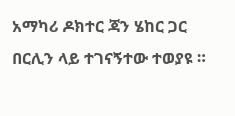አማካሪ ዶክተር ጃን ሄከር ጋር በርሊን ላይ ተገናኝተው ተወያዩ ።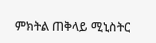ምክትል ጠቅላይ ሚኒስትር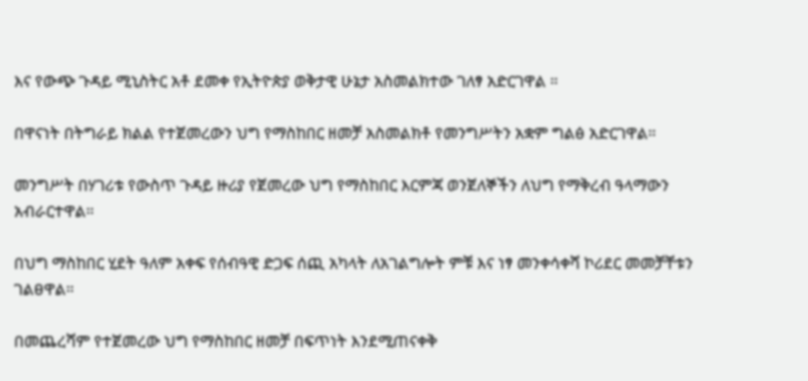እና የውጭ ጉዳይ ሚኒስትር አቶ ደመቀ የኢትዮጵያ ወቅታዊ ሁኔታ አስመልክተው ገለፃ አድርገዋል ።

በዋናነት በትግራይ ክልል የተጀመረውን ህግ የማስከበር ዘመቻ አስመልክቶ የመንግሥትን አቋም ግልፅ አድርገዋል።

መንግሥት በሃገሪቱ የውስጥ ጉዳይ ዙሪያ የጀመረው ህግ የማስከበር እርምጃ ወንጀለኞችን ለህግ የማቅረብ ዓላማውን አብራርተዋል።

በህግ ማስከበር ሂደት ዓለም አቀፍ የሰብዓዊ ድጋፍ ሰጪ አካላት ለአገልግሎት ምቹ እና ነፃ መንቀሳቀሻ ኮሪደር መመቻቸቱን ገልፀዋል።

በመጨረሻም የተጀመረው ህግ የማስከበር ዘመቻ በፍጥነት እንደሚጠናቀቅ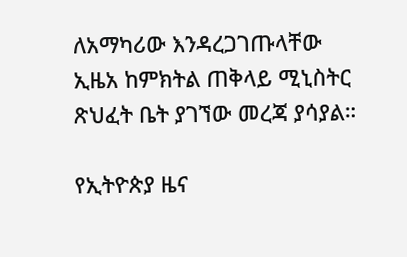ለአማካሪው እንዳረጋገጡላቸው ኢዜአ ከምክትል ጠቅላይ ሚኒስትር ጽህፈት ቤት ያገኘው መረጃ ያሳያል።

የኢትዮጵያ ዜና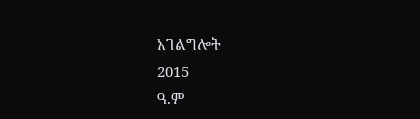አገልግሎት
2015
ዓ.ም